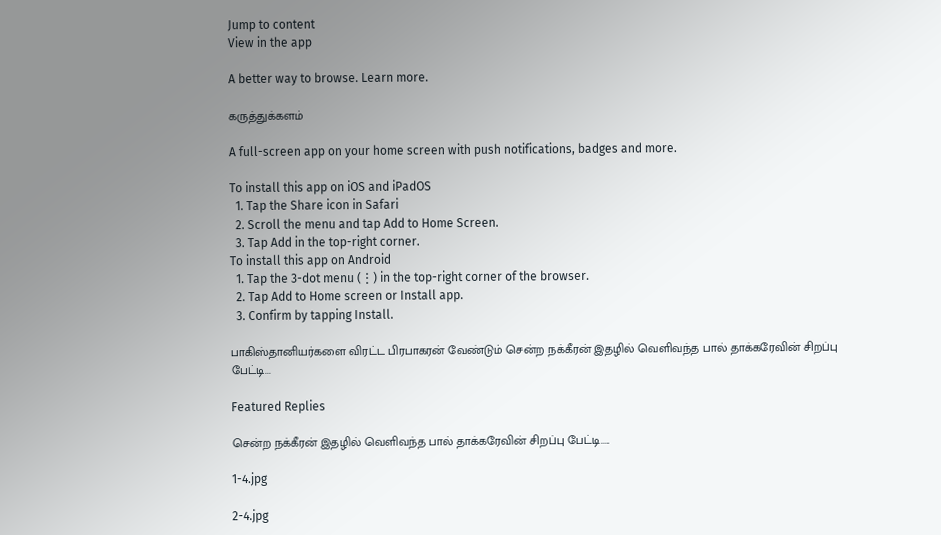Jump to content
View in the app

A better way to browse. Learn more.

கருத்துக்களம்

A full-screen app on your home screen with push notifications, badges and more.

To install this app on iOS and iPadOS
  1. Tap the Share icon in Safari
  2. Scroll the menu and tap Add to Home Screen.
  3. Tap Add in the top-right corner.
To install this app on Android
  1. Tap the 3-dot menu (⋮) in the top-right corner of the browser.
  2. Tap Add to Home screen or Install app.
  3. Confirm by tapping Install.

பாகிஸ்தானியர்களை விரட்ட பிரபாகரன் வேண்டும் சென்ற நக்கீரன் இதழில் வெளிவந்த பால் தாக்கரேவின் சிறப்பு பேட்டி...

Featured Replies

சென்ற நக்கீரன் இதழில் வெளிவந்த பால் தாக்கரேவின் சிறப்பு பேட்டி.....

1-4.jpg

2-4.jpg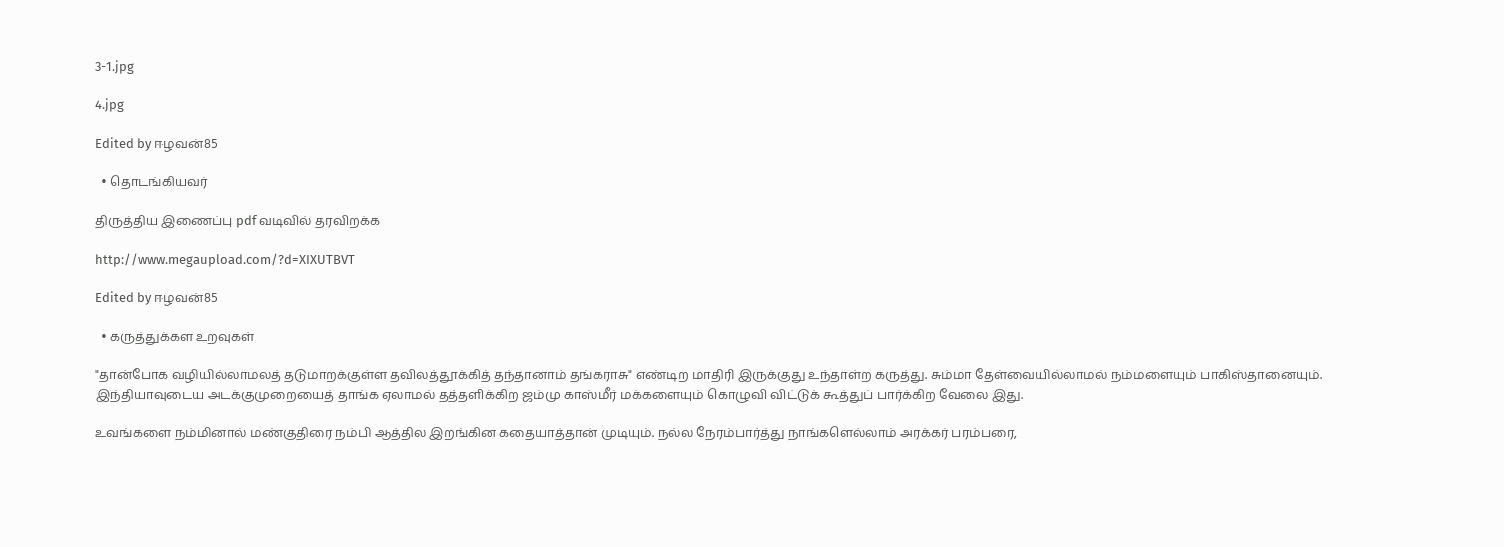3-1.jpg

4.jpg

Edited by ஈழவன்85

  • தொடங்கியவர்

திருத்திய இணைப்பு pdf வடிவில் தரவிறக்க

http://www.megaupload.com/?d=XIXUTBVT

Edited by ஈழவன்85

  • கருத்துக்கள உறவுகள்

"தான்போக வழியில்லாமலத் தடுமாறக்குள்ள தவிலத்தூக்கித் தந்தானாம் தங்கராசு" எண்டிற மாதிரி இருக்குது உந்தாள்ற கருத்து. சும்மா தேள்வையில்லாமல் நம்மளையும் பாகிஸ்தானையும். இந்தியாவுடைய அடக்குமுறையைத் தாங்க ஏலாமல் தத்தளிக்கிற ஜம்மு காஸ்மீர் மக்களையும் கொழுவி விட்டுக் கூத்துப் பார்க்கிற வேலை இது.

உவங்களை நம்மினால் மண்குதிரை நம்பி ஆத்தில இறங்கின கதையாத்தான் முடியும். நல்ல நேரம்பார்த்து நாங்களெல்லாம் அரக்கர் பரம்பரை,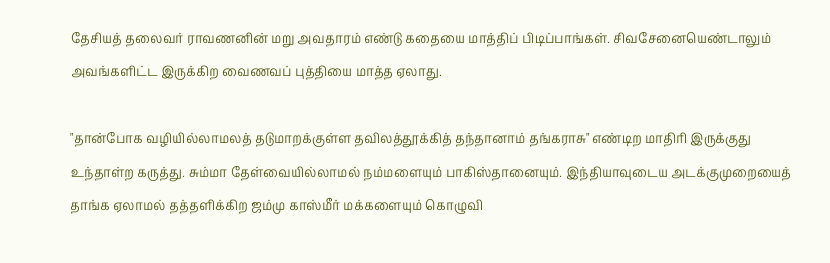தேசியத் தலைவர் ராவணனின் மறு அவதாரம் எண்டு கதையை மாத்திப் பிடிப்பாங்கள். சிவசேனையெண்டாலும் அவங்களிட்ட இருக்கிற வைணவப் புத்தியை மாத்த ஏலாது.

"தான்போக வழியில்லாமலத் தடுமாறக்குள்ள தவிலத்தூக்கித் தந்தானாம் தங்கராசு" எண்டிற மாதிரி இருக்குது உந்தாள்ற கருத்து. சும்மா தேள்வையில்லாமல் நம்மளையும் பாகிஸ்தானையும். இந்தியாவுடைய அடக்குமுறையைத் தாங்க ஏலாமல் தத்தளிக்கிற ஜம்மு காஸ்மீர் மக்களையும் கொழுவி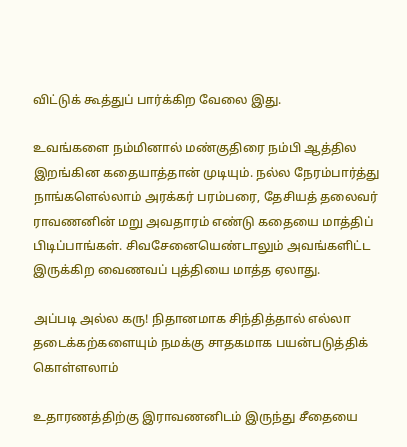விட்டுக் கூத்துப் பார்க்கிற வேலை இது.

உவங்களை நம்மினால் மண்குதிரை நம்பி ஆத்தில இறங்கின கதையாத்தான் முடியும். நல்ல நேரம்பார்த்து நாங்களெல்லாம் அரக்கர் பரம்பரை, தேசியத் தலைவர் ராவணனின் மறு அவதாரம் எண்டு கதையை மாத்திப் பிடிப்பாங்கள். சிவசேனையெண்டாலும் அவங்களிட்ட இருக்கிற வைணவப் புத்தியை மாத்த ஏலாது.

அப்படி அல்ல கரு! நிதானமாக சிந்தித்தால் எல்லா தடைக்கற்களையும் நமக்கு சாதகமாக பயன்படுத்திக் கொள்ளலாம்

உதாரணத்திற்கு இராவணனிடம் இருந்து சீதையை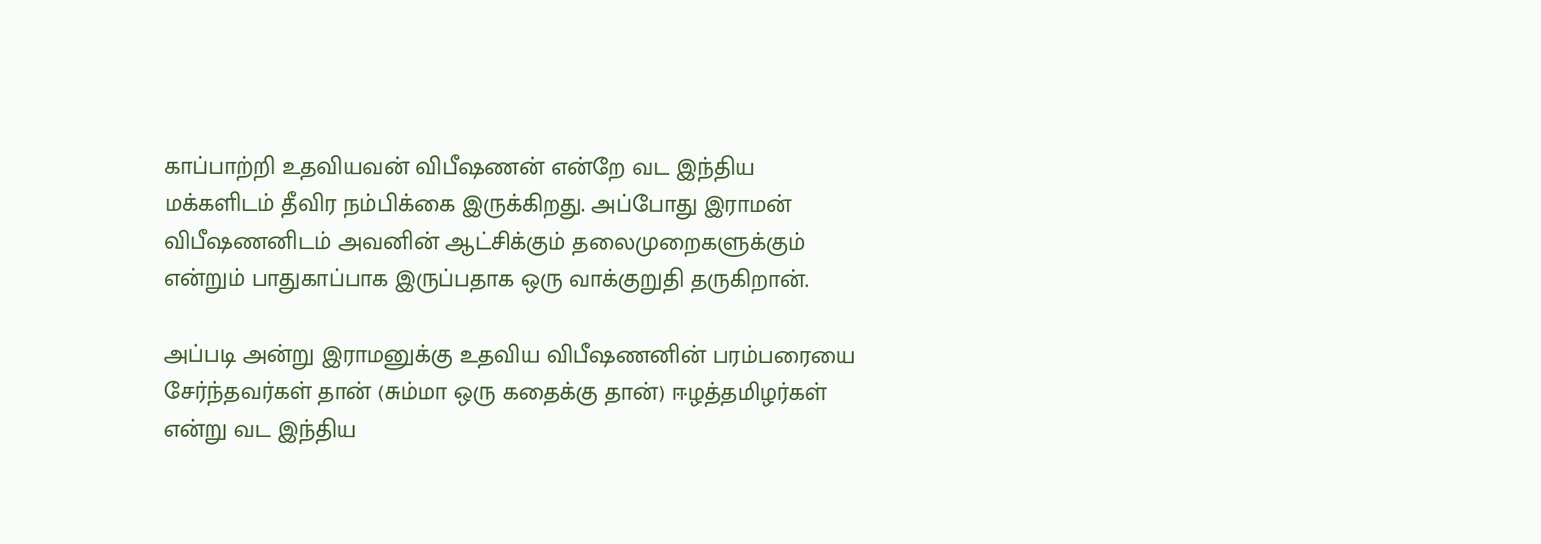காப்பாற்றி உதவியவன் விபீஷணன் என்றே வட இந்திய மக்களிடம் தீவிர நம்பிக்கை இருக்கிறது. அப்போது இராமன் விபீஷணனிடம் அவனின் ஆட்சிக்கும் தலைமுறைகளுக்கும் என்றும் பாதுகாப்பாக இருப்பதாக ஒரு வாக்குறுதி தருகிறான்.

அப்படி அன்று இராமனுக்கு உதவிய விபீஷணனின் பரம்பரையை சேர்ந்தவர்கள் தான் (சும்மா ஒரு கதைக்கு தான்) ஈழத்தமிழர்கள் என்று வட இந்திய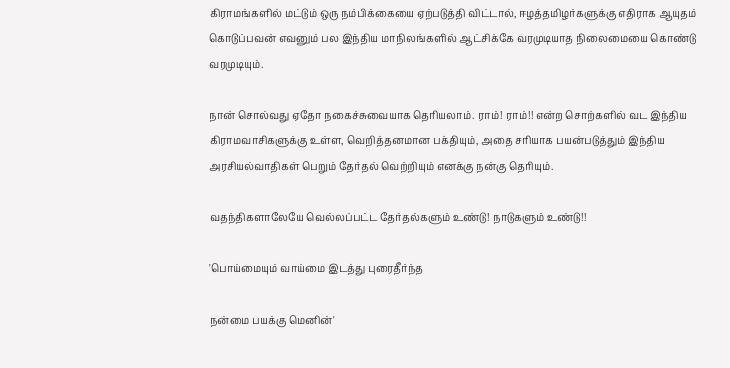கிராமங்களில் மட்டும் ஒரு நம்பிக்கையை ஏற்படுத்தி விட்டால், ஈழத்தமிழர்களுக்கு எதிராக ஆயுதம் கொடுப்பவன் எவனும் பல இந்திய மாநிலங்களில் ஆட்சிக்கே வரமுடியாத நிலைமையை கொண்டு வரமுடியும்.

நான் சொல்வது ஏதோ நகைச்சுவையாக தெரியலாம். ராம்! ராம்!! என்ற சொற்களில் வட இந்திய கிராமவாசிகளுக்கு உள்ள, வெறித்தனமான பக்தியும், அதை சரியாக பயன்படுத்தும் இந்திய அரசியல்வாதிகள் பெறும் தேர்தல் வெற்றியும் எனக்கு நன்கு தெரியும்.

வதந்திகளாலேயே வெல்லப்பட்ட தேர்தல்களும் உண்டு! நாடுகளும் உண்டு!!

'பொய்மையும் வாய்மை இடத்து புரைதீர்ந்த

நன்மை பயக்கு மெனின்'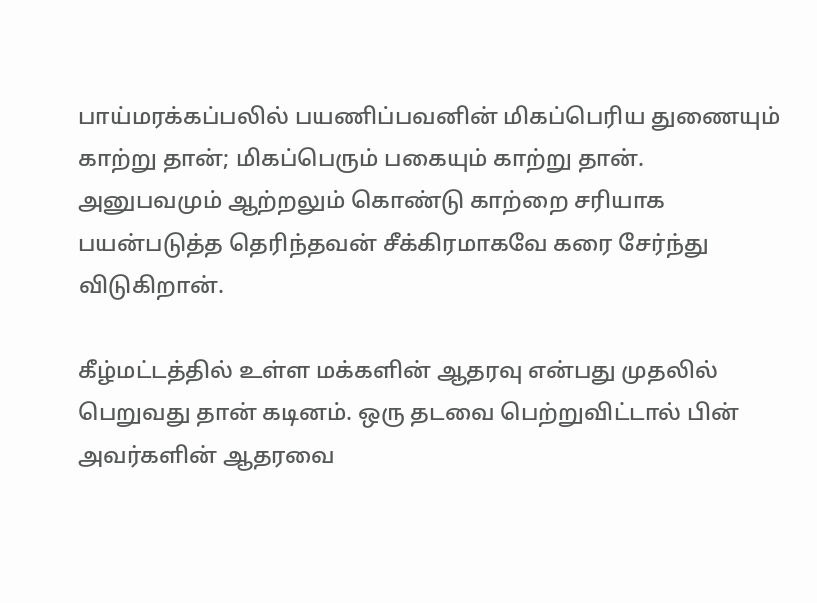பாய்மரக்கப்பலில் பயணிப்பவனின் மிகப்பெரிய துணையும் காற்று தான்; மிகப்பெரும் பகையும் காற்று தான். அனுபவமும் ஆற்றலும் கொண்டு காற்றை சரியாக பயன்படுத்த தெரிந்தவன் சீக்கிரமாகவே கரை சேர்ந்து விடுகிறான்.

கீழ்மட்டத்தில் உள்ள மக்களின் ஆதரவு என்பது முதலில் பெறுவது தான் கடினம். ஒரு தடவை பெற்றுவிட்டால் பின் அவர்களின் ஆதரவை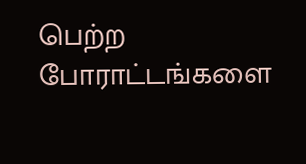பெற்ற போராட்டங்களை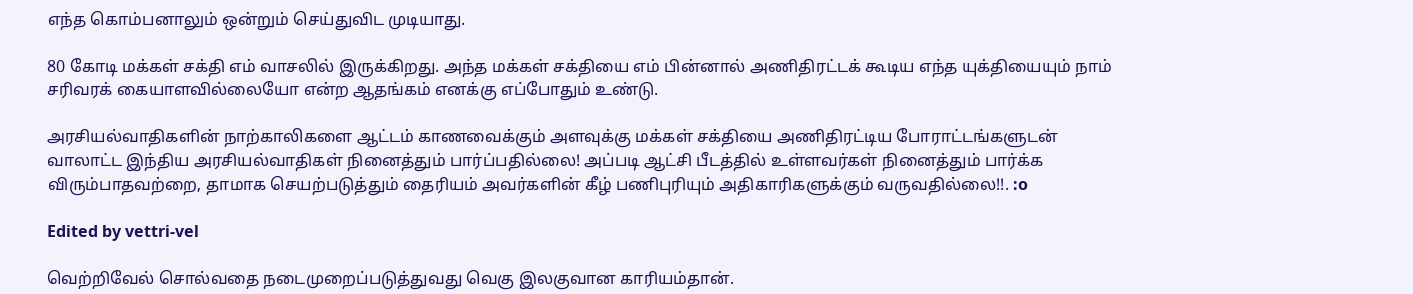எந்த கொம்பனாலும் ஒன்றும் செய்துவிட முடியாது.

80 கோடி மக்கள் சக்தி எம் வாசலில் இருக்கிறது. அந்த மக்கள் சக்தியை எம் பின்னால் அணிதிரட்டக் கூடிய எந்த யுக்தியையும் நாம் சரிவரக் கையாளவில்லையோ என்ற ஆதங்கம் எனக்கு எப்போதும் உண்டு.

அரசியல்வாதிகளின் நாற்காலிகளை ஆட்டம் காணவைக்கும் அளவுக்கு மக்கள் சக்தியை அணிதிரட்டிய போராட்டங்களுடன் வாலாட்ட இந்திய அரசியல்வாதிகள் நினைத்தும் பார்ப்பதில்லை! அப்படி ஆட்சி பீடத்தில் உள்ளவர்கள் நினைத்தும் பார்க்க விரும்பாதவற்றை, தாமாக செயற்படுத்தும் தைரியம் அவர்களின் கீழ் பணிபுரியும் அதிகாரிகளுக்கும் வருவதில்லை!!. :o

Edited by vettri-vel

வெற்றிவேல் சொல்வதை நடைமுறைப்படுத்துவது வெகு இலகுவான காரியம்தான்.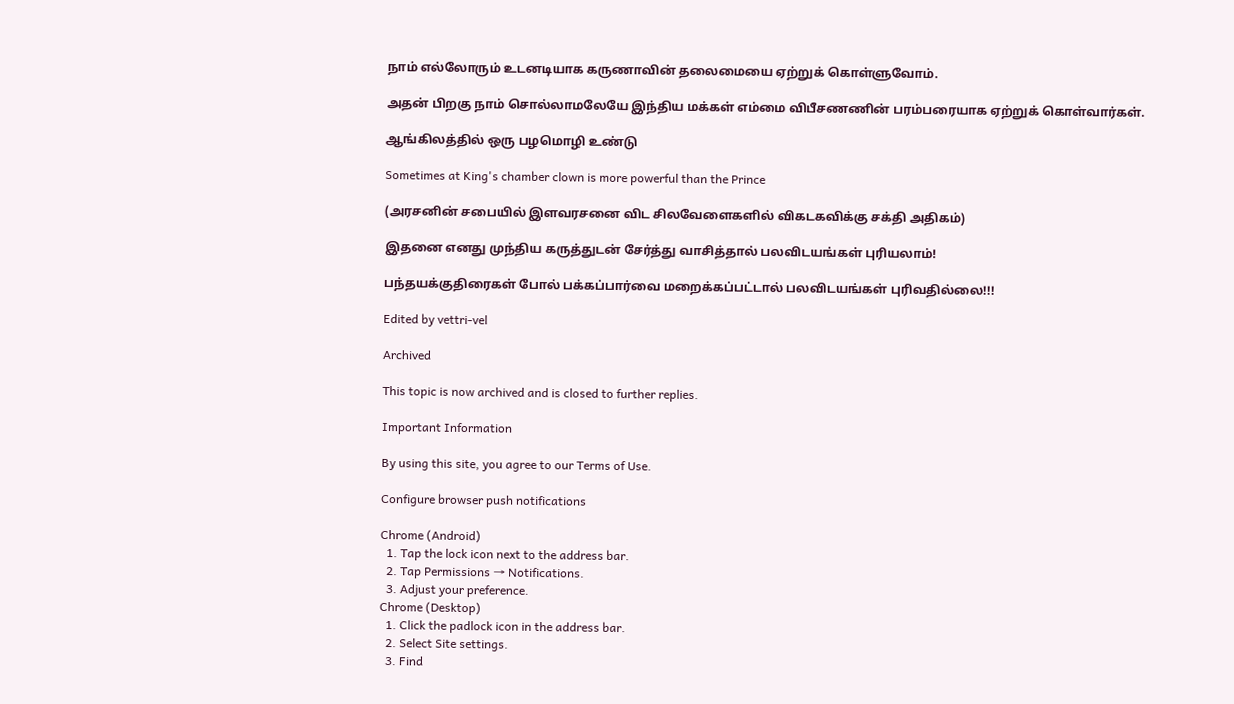நாம் எல்லோரும் உடனடியாக கருணாவின் தலைமையை ஏற்றுக் கொள்ளுவோம்.

அதன் பிறகு நாம் சொல்லாமலேயே இந்திய மக்கள் எம்மை விபீசணணின் பரம்பரையாக ஏற்றுக் கொள்வார்கள்.

ஆங்கிலத்தில் ஒரு பழமொழி உண்டு

Sometimes at King's chamber clown is more powerful than the Prince

(அரசனின் சபையில் இளவரசனை விட சிலவேளைகளில் விகடகவிக்கு சக்தி அதிகம்)

இதனை எனது முந்திய கருத்துடன் சேர்த்து வாசித்தால் பலவிடயங்கள் புரியலாம்!

பந்தயக்குதிரைகள் போல் பக்கப்பார்வை மறைக்கப்பட்டால் பலவிடயங்கள் புரிவதில்லை!!!

Edited by vettri-vel

Archived

This topic is now archived and is closed to further replies.

Important Information

By using this site, you agree to our Terms of Use.

Configure browser push notifications

Chrome (Android)
  1. Tap the lock icon next to the address bar.
  2. Tap Permissions → Notifications.
  3. Adjust your preference.
Chrome (Desktop)
  1. Click the padlock icon in the address bar.
  2. Select Site settings.
  3. Find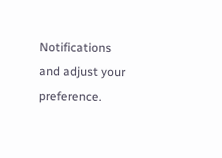Notifications and adjust your preference.